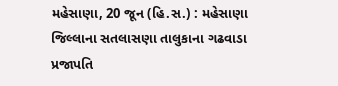મહેસાણા, 20 જૂન (હિ.સ.) : મહેસાણા જિલ્લાના સતલાસણા તાલુકાના ગઢવાડા પ્રજાપતિ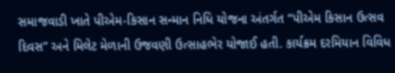સમાજવાડી ખાતે પીએમ-કિસાન સન્માન નિધિ યોજના અંતર્ગત “પીએમ કિસાન ઉત્સવ દિવસ” અને મિલેટ મેળાની ઉજવણી ઉત્સાહભેર યોજાઈ હતી. કાર્યક્રમ દરમિયાન વિવિધ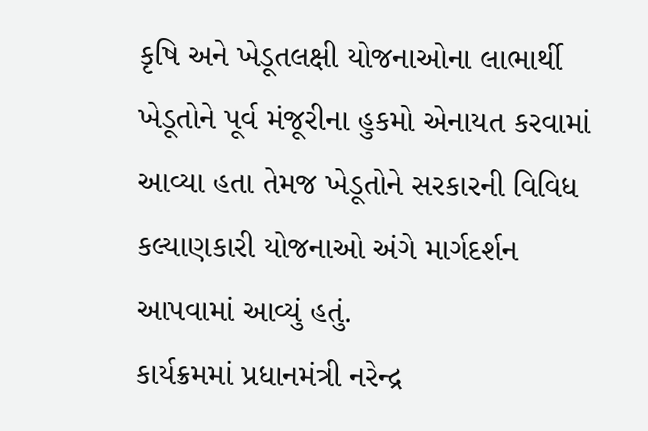કૃષિ અને ખેડૂતલક્ષી યોજનાઓના લાભાર્થી ખેડૂતોને પૂર્વ મંજૂરીના હુકમો એનાયત કરવામાં આવ્યા હતા તેમજ ખેડૂતોને સરકારની વિવિધ કલ્યાણકારી યોજનાઓ અંગે માર્ગદર્શન આપવામાં આવ્યું હતું.
કાર્યક્રમમાં પ્રધાનમંત્રી નરેન્દ્ર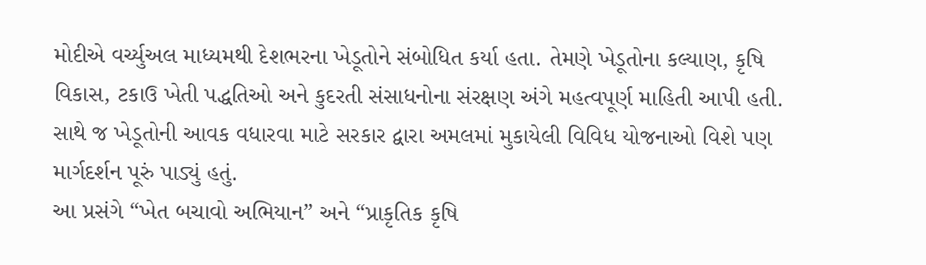મોદીએ વર્ચ્યુઅલ માધ્યમથી દેશભરના ખેડૂતોને સંબોધિત કર્યા હતા. તેમણે ખેડૂતોના કલ્યાણ, કૃષિ વિકાસ, ટકાઉ ખેતી પદ્ધતિઓ અને કુદરતી સંસાધનોના સંરક્ષણ અંગે મહત્વપૂર્ણ માહિતી આપી હતી. સાથે જ ખેડૂતોની આવક વધારવા માટે સરકાર દ્વારા અમલમાં મુકાયેલી વિવિધ યોજનાઓ વિશે પણ માર્ગદર્શન પૂરું પાડ્યું હતું.
આ પ્રસંગે “ખેત બચાવો અભિયાન” અને “પ્રાકૃતિક કૃષિ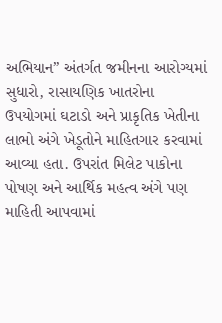અભિયાન” અંતર્ગત જમીનના આરોગ્યમાં સુધારો, રાસાયણિક ખાતરોના ઉપયોગમાં ઘટાડો અને પ્રાકૃતિક ખેતીના લાભો અંગે ખેડૂતોને માહિતગાર કરવામાં આવ્યા હતા. ઉપરાંત મિલેટ પાકોના પોષણ અને આર્થિક મહત્વ અંગે પણ માહિતી આપવામાં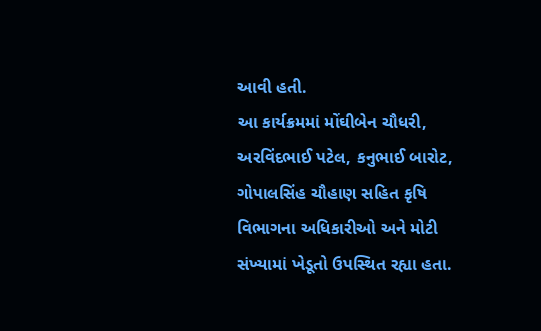આવી હતી.
આ કાર્યક્રમમાં મોંઘીબેન ચૌધરી, અરવિંદભાઈ પટેલ, કનુભાઈ બારોટ, ગોપાલસિંહ ચૌહાણ સહિત કૃષિ વિભાગના અધિકારીઓ અને મોટી સંખ્યામાં ખેડૂતો ઉપસ્થિત રહ્યા હતા.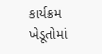કાર્યક્રમ ખેડૂતોમાં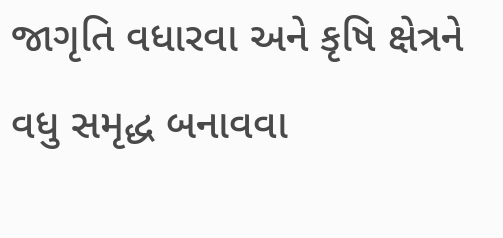જાગૃતિ વધારવા અને કૃષિ ક્ષેત્રને વધુ સમૃદ્ધ બનાવવા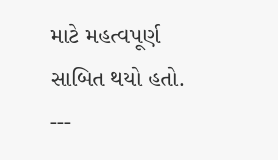માટે મહત્વપૂર્ણ સાબિત થયો હતો.
---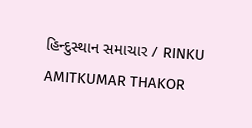હિન્દુસ્થાન સમાચાર / RINKU AMITKUMAR THAKOR